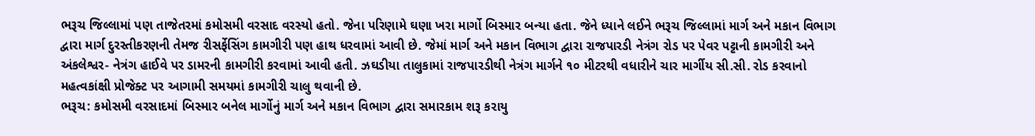ભરૂચ જિલ્લામાં પણ તાજેતરમાં કમોસમી વરસાદ વરસ્યો હતો. જેના પરિણામે ઘણા ખરા માર્ગો બિસ્માર બન્યા હતા. જેને ધ્યાને લઈને ભરૂચ જિલ્લામાં માર્ગ અને મકાન વિભાગ દ્વારા માર્ગ દુરસ્તીકરણની તેમજ રીસર્ફેસિંગ કામગીરી પણ હાથ ધરવામાં આવી છે. જેમાં માર્ગ અને મકાન વિભાગ દ્વારા રાજપારડી નેત્રંગ રોડ પર પેવર પટ્ટાની કામગીરી અને અંકલેશ્વર- નેત્રંગ હાઈવે પર ડામરની કામગીરી કરવામાં આવી હતી. ઝઘડીયા તાલુકામાં રાજપારડીથી નેત્રંગ માર્ગને ૧૦ મીટરથી વધારીને ચાર માર્ગીય સી.સી. રોડ કરવાનો મહત્વકાંક્ષી પ્રોજેક્ટ પર આગામી સમયમાં કામગીરી ચાલુ થવાની છે.
ભરૂચ: કમોસમી વરસાદમાં બિસ્માર બનેલ માર્ગોનું માર્ગ અને મકાન વિભાગ દ્વારા સમારકામ શરૂ કરાયુ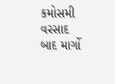કમોસમી વરસાદ બાદ માર્ગો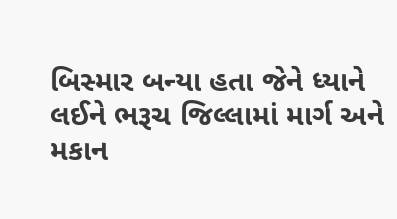બિસ્માર બન્યા હતા જેને ધ્યાને લઈને ભરૂચ જિલ્લામાં માર્ગ અને મકાન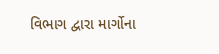વિભાગ દ્વારા માર્ગોના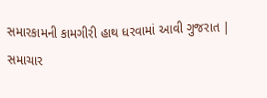સમારકામની કામગીરી હાથ ધરવામાં આવી ગુજરાત | સમાચાર